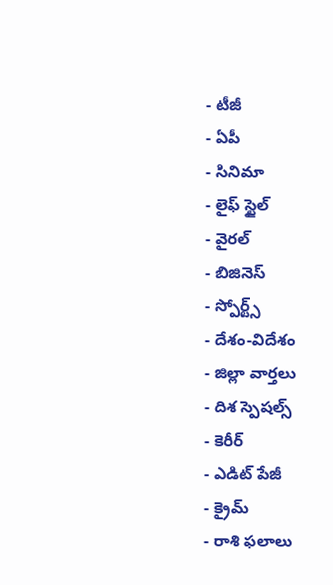- టీజీ
- ఏపీ
- సినిమా
- లైఫ్ స్టైల్
- వైరల్
- బిజినెస్
- స్పోర్ట్స్
- దేశం-విదేశం
- జిల్లా వార్తలు
- దిశ స్పెషల్స్
- కెరీర్
- ఎడిట్ పేజీ
- క్రైమ్
- రాశి ఫలాలు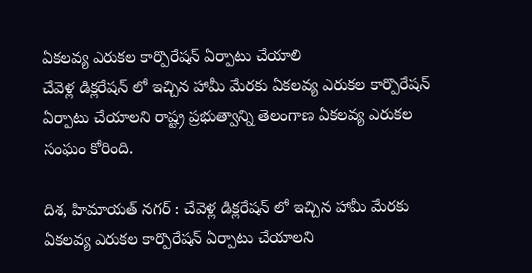ఏకలవ్య ఎరుకల కార్పొరేషన్ ఏర్పాటు చేయాలి
చేవెళ్ల డిక్లరేషన్ లో ఇచ్చిన హామీ మేరకు ఏకలవ్య ఎరుకల కార్పొరేషన్ ఏర్పాటు చేయాలని రాష్ట్ర ప్రభుత్వాన్ని తెలంగాణ ఏకలవ్య ఎరుకల సంఘం కోరింది.

దిశ, హిమాయత్ నగర్ : చేవెళ్ల డిక్లరేషన్ లో ఇచ్చిన హామీ మేరకు ఏకలవ్య ఎరుకల కార్పొరేషన్ ఏర్పాటు చేయాలని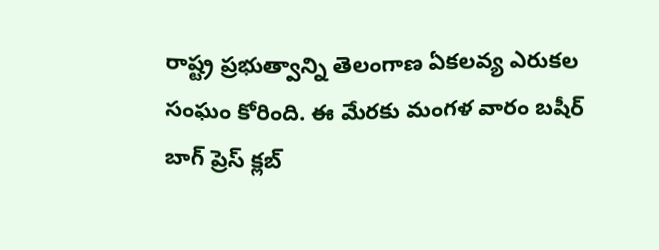రాష్ట్ర ప్రభుత్వాన్ని తెలంగాణ ఏకలవ్య ఎరుకల సంఘం కోరింది. ఈ మేరకు మంగళ వారం బషీర్ బాగ్ ప్రెస్ క్లబ్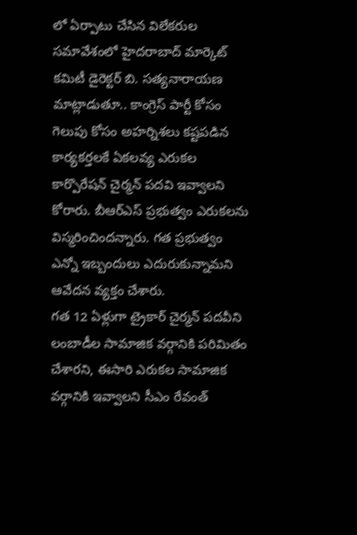లో ఏర్పాటు చేసిన విలేకరుల సమావేశంలో హైదరాబాద్ మార్కెట్ కమిటీ డైరెక్టర్ బి. సత్యనారాయణ మాట్లాడుతూ.. కాంగ్రెస్ పార్టీ కోసం గెలుపు కోసం అహర్నిశలు కష్టపడిన కార్యకర్తలకే ఏకలవ్య ఎరుకల కార్పొరేషన్ చైర్మన్ పదవి ఇవ్వాలని కోరారు. బీఆర్ఎస్ ప్రభుత్వం ఎరుకలను విస్మరించిందన్నారు. గత ప్రభుత్వం ఎన్నో ఇబ్బందులు ఎదురుకున్నామని ఆవేదన వ్యక్తం చేశారు.
గత 12 ఏళ్లుగా ట్రైకార్ చైర్మన్ పదవీని లంబాడీల సామాజిక వర్గానికి పరిమితం చేశారని, ఈసారి ఎరుకల సామాజిక వర్గానికి ఇవ్వాలని సీఎం రేవంత్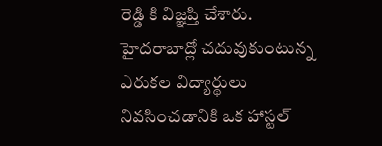రెడ్డి కి విజ్ఞప్తి చేశారు. హైదరాబాద్లో చదువుకుంటున్న ఎరుకల విద్యార్థులు నివసించడానికి ఒక హాస్టల్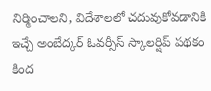నిర్మించాలని, విదేశాలలో చదువుకోవడానికి ఇచ్చే అంబేద్కర్ ఓవర్సీస్ స్కాలర్షిప్ పథకం కింద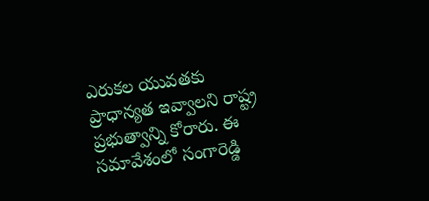ఎరుకల యువతకు ప్రాధాన్యత ఇవ్వాలని రాష్ట్ర ప్రభుత్వాన్ని కోరారు. ఈ సమావేశంలో సంగారెడ్డి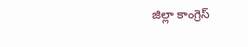జిల్లా కాంగ్రెస్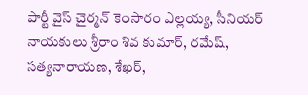పార్టీ వైస్ చైర్మన్ కెంసారం ఎల్లయ్య, సీనియర్ నాయకులు శ్రీరాం శివ కుమార్, రమేష్, సత్యనారాయణ, శేఖర్,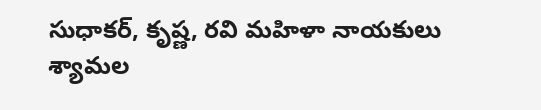సుధాకర్, కృష్ణ, రవి మహిళా నాయకులు శ్యామల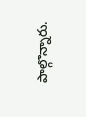పాల్గొన్నారు.